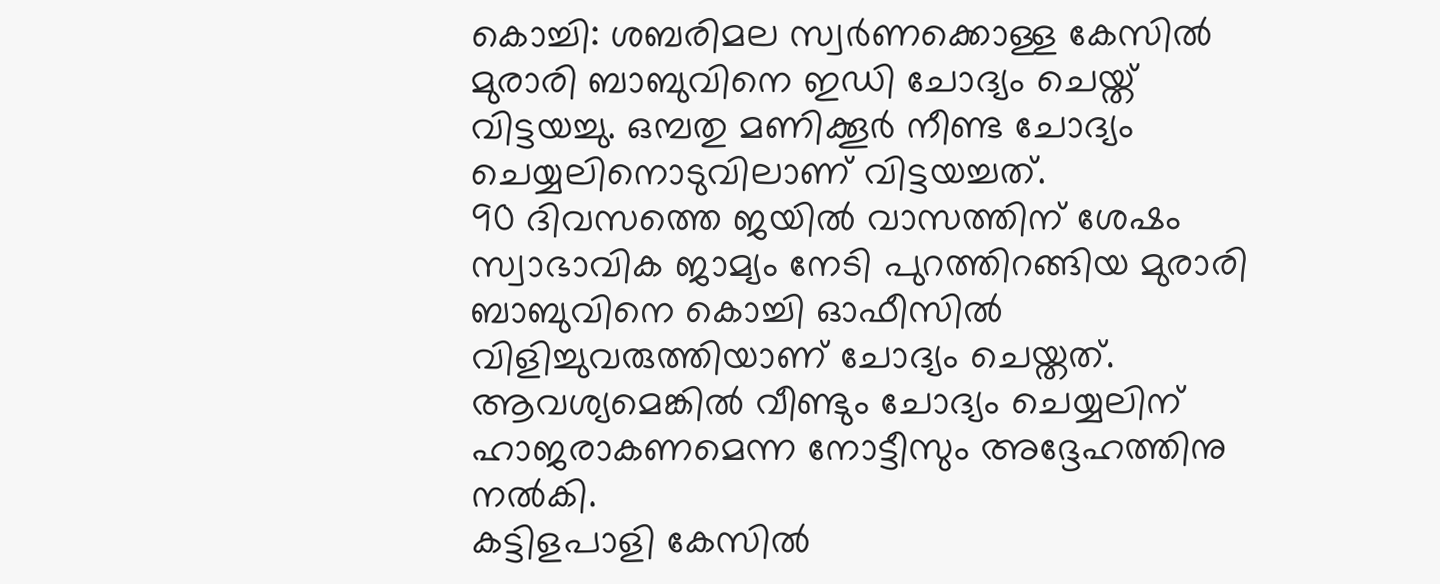കൊച്ചി: ശബരിമല സ്വർണക്കൊള്ള കേസിൽ മുരാരി ബാബുവിനെ ഇഡി ചോദ്യം ചെയ്ത് വിട്ടയച്ചു. ഒമ്പതു മണിക്കൂർ നീണ്ട ചോദ്യം ചെയ്യലിനൊടുവിലാണ് വിട്ടയച്ചത്.
90 ദിവസത്തെ ജയിൽ വാസത്തിന് ശേഷം സ്വാഭാവിക ജാമ്യം നേടി പുറത്തിറങ്ങിയ മുരാരി ബാബുവിനെ കൊച്ചി ഓഫീസിൽ വിളിച്ചുവരുത്തിയാണ് ചോദ്യം ചെയ്തത്. ആവശ്യമെങ്കിൽ വീണ്ടും ചോദ്യം ചെയ്യലിന് ഹാജരാകണമെന്ന നോട്ടീസും അദ്ദേഹത്തിനു നൽകി.
കട്ടിളപാളി കേസിൽ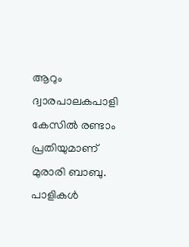ആറും ദ്വാരപാലകപാളി കേസിൽ രണ്ടാം പ്രതിയുമാണ് മുരാരി ബാബു. പാളികൾ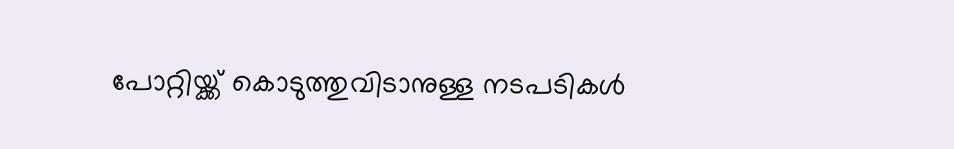പോറ്റിയ്ക്ക് കൊടുത്തുവിടാനുള്ള നടപടികൾ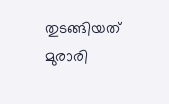തുടങ്ങിയത് മുരാരി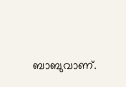ബാബുവാണ്.